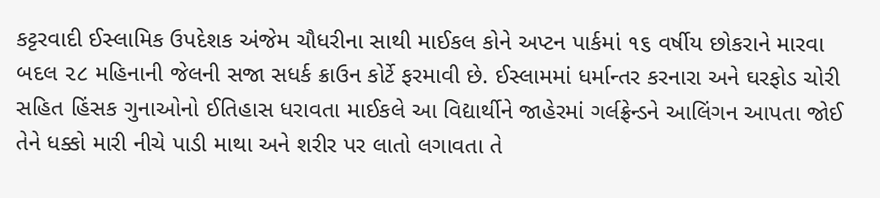કટ્ટરવાદી ઈસ્લામિક ઉપદેશક અંજેમ ચૌધરીના સાથી માઈકલ કોને અપ્ટન પાર્કમાં ૧૬ વર્ષીય છોકરાને મારવા બદલ ૨૮ મહિનાની જેલની સજા સધર્ક ક્રાઉન કોર્ટે ફરમાવી છે. ઈસ્લામમાં ધર્માન્તર કરનારા અને ઘરફોડ ચોરી સહિત હિંસક ગુનાઓનો ઈતિહાસ ધરાવતા માઈકલે આ વિદ્યાર્થીને જાહેરમાં ગર્લફ્રેન્ડને આલિંગન આપતા જોઈ તેને ધક્કો મારી નીચે પાડી માથા અને શરીર પર લાતો લગાવતા તે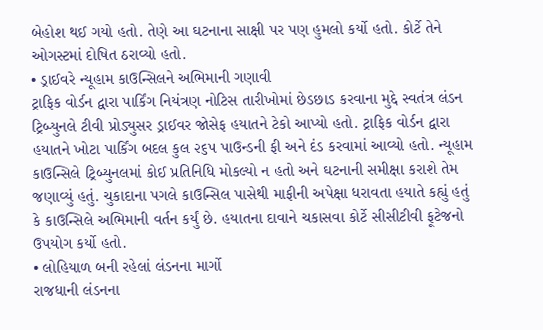બેહોશ થઈ ગયો હતો. તેણે આ ઘટનાના સાક્ષી પર પણ હુમલો કર્યો હતો. કોર્ટે તેને ઓગસ્ટમાં દોષિત ઠરાવ્યો હતો.
• ડ્રાઈવરે ન્યૂહામ કાઉન્સિલને અભિમાની ગણાવી
ટ્રાફિક વોર્ડન દ્વારા પાર્કિંગ નિયંત્રણ નોટિસ તારીખોમાં છેડછાડ કરવાના મુદ્દે સ્વતંત્ર લંડન ટ્રિબ્યુનલે ટીવી પ્રોડ્યુસર ડ્રાઈવર જોસેફ હયાતને ટેકો આપ્યો હતો. ટ્રાફિક વોર્ડન દ્વારા હયાતને ખોટા પાર્કિંગ બદલ કુલ ૨૬૫ પાઉન્ડની ફી અને દંડ કરવામાં આવ્યો હતો. ન્યૂહામ કાઉન્સિલે ટ્રિબ્યુનલમાં કોઈ પ્રતિનિધિ મોકલ્યો ન હતો અને ઘટનાની સમીક્ષા કરાશે તેમ જણાવ્યું હતું. ચુકાદાના પગલે કાઉન્સિલ પાસેથી માફીની અપેક્ષા ધરાવતા હયાતે કહ્યું હતું કે કાઉન્સિલે અભિમાની વર્તન કર્યું છે. હયાતના દાવાને ચકાસવા કોર્ટે સીસીટીવી ફૂટેજનો ઉપયોગ કર્યો હતો.
• લોહિયાળ બની રહેલાં લંડનના માર્ગો
રાજધાની લંડનના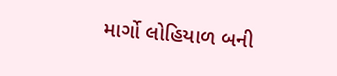માર્ગો લોહિયાળ બની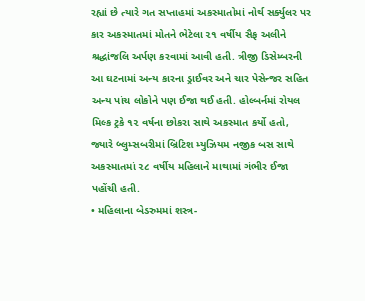રહ્યાં છે ત્યારે ગત સપ્તાહમાં અકસ્માતોમાં નોર્થ સર્ક્યુલર પર કાર અકસ્માતમાં મોતને ભેટેલા ૨૧ વર્ષીય સૈફ અલીને શ્રદ્ધાંજલિ અર્પણ કરવામાં આવી હતી. ત્રીજી ડિસેમ્બરની આ ઘટનામાં અન્ય કારના ડ્રાઈવર અને ચાર પેસેન્જર સહિત અન્ય પાંચ લોકોને પણ ઈજા થઈ હતી. હોલ્બર્નમાં રોયલ મિલ્ક ટ્રકે ૧૨ વર્ષના છોકરા સાથે અકસ્માત કર્યો હતો, જ્યારે બ્લુમ્સબરીમાં બ્રિટિશ મ્યુઝિયમ નજીક બસ સાથે અકસ્માતમાં ૨૮ વર્ષીય મહિલાને માથામાં ગંભીર ઈજા પહોંચી હતી.
• મહિલાના બેડરુમમાં શસ્ત્ર-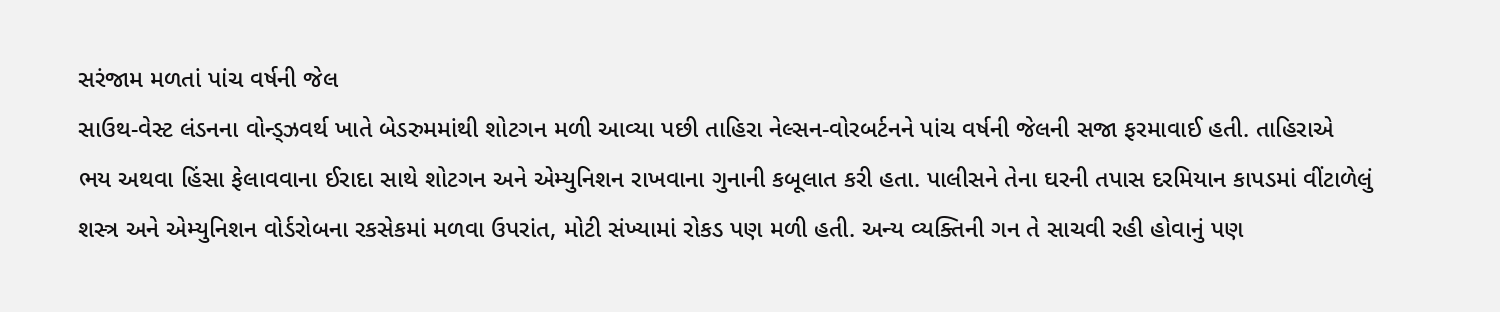સરંજામ મળતાં પાંચ વર્ષની જેલ
સાઉથ-વેસ્ટ લંડનના વોન્ડ્ઝવર્થ ખાતે બેડરુમમાંથી શોટગન મળી આવ્યા પછી તાહિરા નેલ્સન-વોરબર્ટનને પાંચ વર્ષની જેલની સજા ફરમાવાઈ હતી. તાહિરાએ ભય અથવા હિંસા ફેલાવવાના ઈરાદા સાથે શોટગન અને એમ્યુનિશન રાખવાના ગુનાની કબૂલાત કરી હતા. પાલીસને તેના ઘરની તપાસ દરમિયાન કાપડમાં વીંટાળેલું શસ્ત્ર અને એમ્યુનિશન વોર્ડરોબના રકસેકમાં મળવા ઉપરાંત, મોટી સંખ્યામાં રોકડ પણ મળી હતી. અન્ય વ્યક્તિની ગન તે સાચવી રહી હોવાનું પણ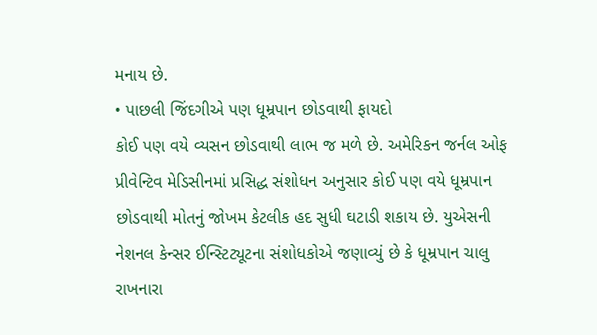મનાય છે.
• પાછલી જિંદગીએ પણ ધૂમ્રપાન છોડવાથી ફાયદો
કોઈ પણ વયે વ્યસન છોડવાથી લાભ જ મળે છે. અમેરિકન જર્નલ ઓફ પ્રીવેન્ટિવ મેડિસીનમાં પ્રસિદ્ધ સંશોધન અનુસાર કોઈ પણ વયે ધૂમ્રપાન છોડવાથી મોતનું જોખમ કેટલીક હદ સુધી ઘટાડી શકાય છે. યુએસની નેશનલ કેન્સર ઈન્સ્ટિટ્યૂટના સંશોધકોએ જણાવ્યું છે કે ધૂમ્રપાન ચાલુ રાખનારા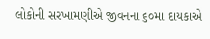લોકોની સરખામણીએ જીવનના ૬૦મા દાયકાએ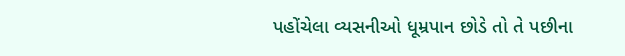પહોંચેલા વ્યસનીઓ ધૂમ્રપાન છોડે તો તે પછીના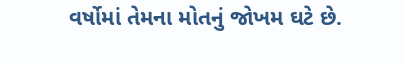વર્ષોમાં તેમના મોતનું જોખમ ઘટે છે.